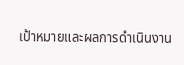เป้าหมายและผลการดำเนินงาน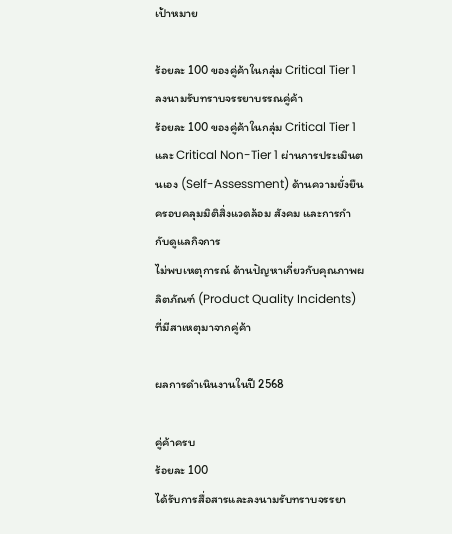เป้าหมาย

ร้อยละ 100 ของคู่ค้าในกลุ่ม Critical Tier 1 ลงนามรับทราบจรรยาบรรณคู่ค้า
ร้อยละ 100 ของคู่ค้าในกลุ่ม Critical Tier 1 และ Critical Non-Tier 1 ผ่านการประเมินตนเอง (Self-Assessment) ด้านความยั่งยืน ครอบคลุมมิติสิ่งแวดล้อม สังคม และการกำกับดูแลกิจการ
ไม่พบเหตุการณ์ ด้านปัญหาเกี่ยวกับคุณภาพผลิตภัณฑ์ (Product Quality Incidents) ที่มีสาเหตุมาจากคู่ค้า

ผลการดำเนินงานในปี 2568

คู่ค้าครบ
ร้อยละ 100
ได้รับการสื่อสารและลงนามรับทราบจรรยา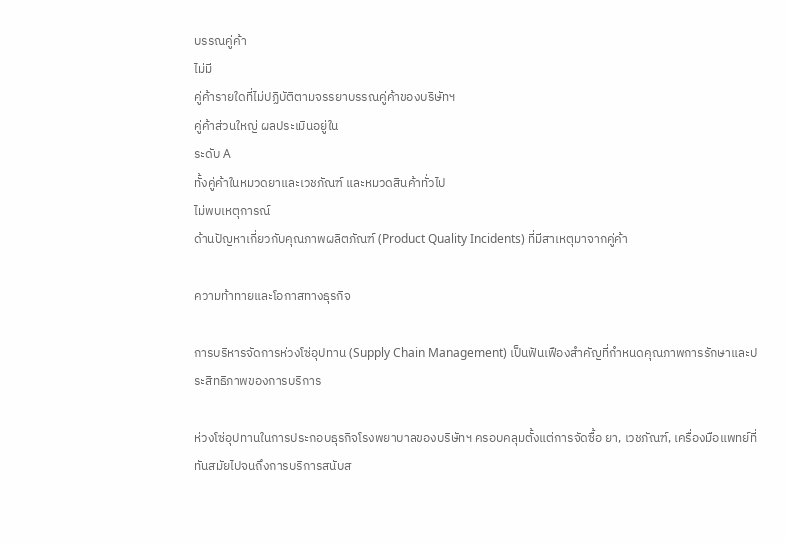บรรณคู่ค้า
ไม่มี
คู่ค้ารายใดที่ไม่ปฏิบัติตามจรรยาบรรณคู่ค้าของบริษัทฯ
คู่ค้าส่วนใหญ่ ผลประเมินอยู่ใน
ระดับ A
ทั้งคู่ค้าในหมวดยาและเวชภัณฑ์ และหมวดสินค้าทั่วไป
ไม่พบเหตุการณ์
ด้านปัญหาเกี่ยวกับคุณภาพผลิตภัณฑ์ (Product Quality Incidents) ที่มีสาเหตุมาจากคู่ค้า

ความท้าทายและโอกาสทางธุรกิจ

การบริหารจัดการห่วงโซ่อุปทาน (Supply Chain Management) เป็นฟันเฟืองสำคัญที่กำหนดคุณภาพการรักษาและประสิทธิภาพของการบริการ

ห่วงโซ่อุปทานในการประกอบธุรกิจโรงพยาบาลของบริษัทฯ ครอบคลุมตั้งแต่การจัดซื้อ ยา, เวชภัณฑ์, เครื่องมือแพทย์ที่ทันสมัยไปจนถึงการบริการสนับส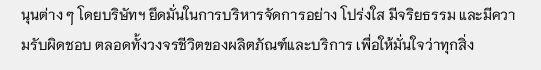นุนต่าง ๆ โดยบริษัทฯ ยึดมั่นในการบริหารจัดการอย่าง โปร่งใส มีจริยธรรม และมีความรับผิดชอบ ตลอดทั้งวงจรชีวิตของผลิตภัณฑ์และบริการ เพื่อให้มั่นใจว่าทุกสิ่ง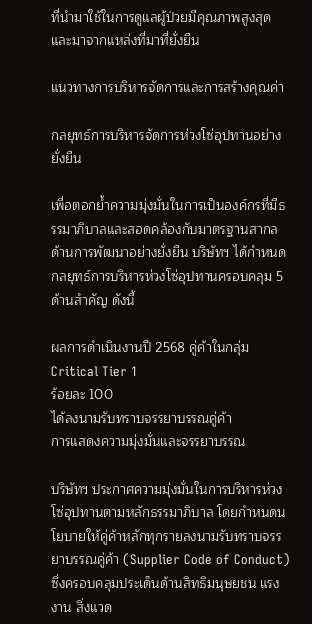ที่นำมาใช้ในการดูแลผู้ป่วยมีคุณภาพสูงสุดและมาจากแหล่งที่มาที่ยั่งยืน

แนวทางการบริหารจัดการและการสร้างคุณค่า

กลยุทธ์การบริหารจัดการห่วงโซ่อุปทานอย่างยั่งยืน

เพื่อตอกย้ำความมุ่งมั่นในการเป็นองค์กรที่มีธรรมาภิบาลและสอดคล้องกับมาตรฐานสากลด้านการพัฒนาอย่างยั่งยืน บริษัทฯ ได้กำหนดกลยุทธ์การบริหารห่วงโซ่อุปทานครอบคลุม 5 ด้านสำคัญ ดังนี้

ผลการดำเนินงานปี 2568 คู่ค้าในกลุ่ม Critical Tier 1
ร้อยละ 100
ได้ลงนามรับทราบจรรยาบรรณคู่ค้า
การแสดงความมุ่งมั่นและจรรยาบรรณ

บริษัทฯ ประกาศความมุ่งมั่นในการบริหารห่วงโซ่อุปทานตามหลักธรรมาภิบาล โดยกำหนดนโยบายให้คู่ค้าหลักทุกรายลงนามรับทราบจรรยาบรรณคู่ค้า (Supplier Code of Conduct) ซึ่งครอบคลุมประเด็นด้านสิทธิมนุษยชน แรงงาน สิ่งแวด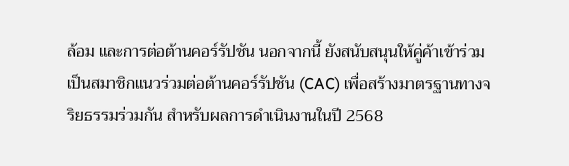ล้อม และการต่อต้านคอร์รัปชัน นอกจากนี้ ยังสนับสนุนให้คู่ค้าเข้าร่วมเป็นสมาชิกแนวร่วมต่อต้านคอร์รัปชัน (CAC) เพื่อสร้างมาตรฐานทางจริยธรรมร่วมกัน สำหรับผลการดำเนินงานในปี 2568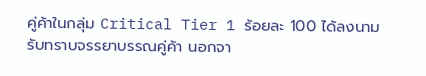คู่ค้าในกลุ่ม Critical Tier 1 ร้อยละ 100 ได้ลงนามรับทราบจรรยาบรรณคู่ค้า นอกจา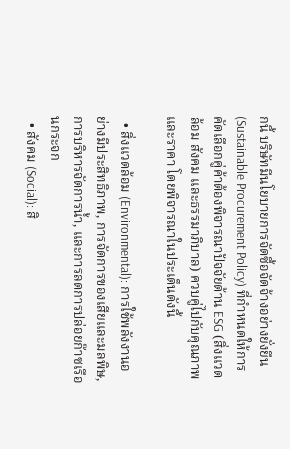กนี้ บริษัทมีนโยบายการจัดซื้อจัดจ้างอย่างยั่งยืน (Sustainable Procurement Policy) ที่กำหนดให้การคัดเลือกคู่ค้าต้องพิจารณาปัจจัยด้าน ESG (สิ่งแวดล้อม สังคม และธรรมาภิบาล) ควบคู่ไปกับคุณภาพและราคา โดยพิจารณาในประเด็นดังนี้

  • สิ่งแวดล้อม (Environmental): การใช้พลังงานอย่างมีประสิทธิภาพ, การจัดการของเสียและมลพิษ, การบริหารจัดการน้ำ, และการลดการปล่อยก๊าซเรือนกระจก
  • สังคม (Social): สิ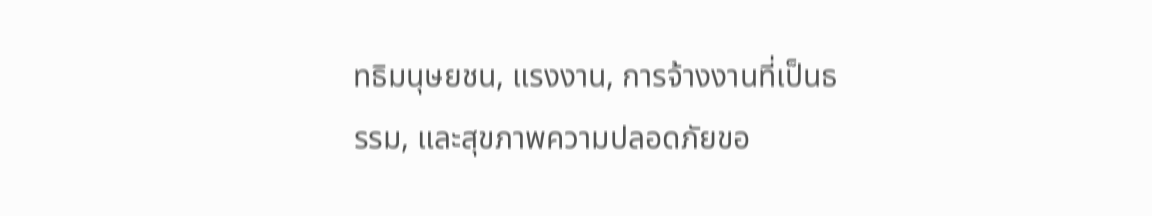ทธิมนุษยชน, แรงงาน, การจ้างงานที่เป็นธรรม, และสุขภาพความปลอดภัยขอ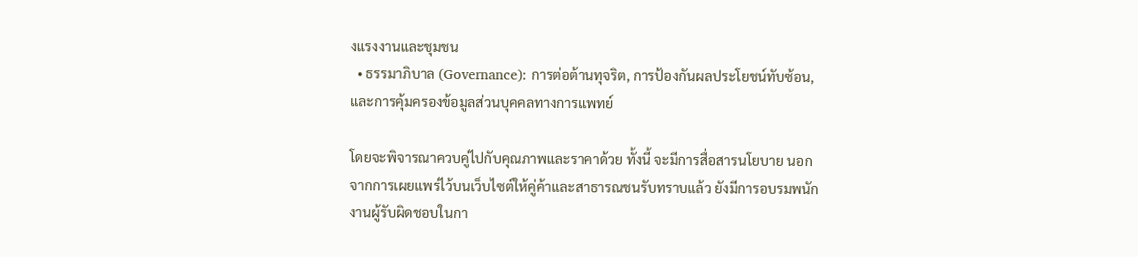งแรงงานและชุมชน
  • ธรรมาภิบาล (Governance): การต่อต้านทุจริต, การป้องกันผลประโยชน์ทับซ้อน, และการคุ้มครองข้อมูลส่วนบุคคลทางการแพทย์

โดยจะพิจารณาควบคู่ไปกับคุณภาพและราคาด้วย ทั้งนี้ จะมีการสื่อสารนโยบาย นอกจากการเผยแพร่ไว้บนเว็บไซต์ให้คู่ค้าและสาธารณชนรับทราบแล้ว ยังมีการอบรมพนักงานผู้รับผิดชอบในกา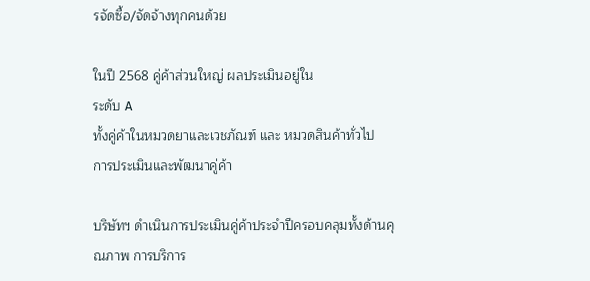รจัดซื้อ/จัดจ้างทุกคนด้วย

ในปี 2568 คู่ค้าส่วนใหญ่ ผลประเมินอยู่ใน
ระดับ A
ทั้งคู่ค้าในหมวดยาและเวชภัณฑ์ และ หมวดสินค้าทั่วไป
การประเมินและพัฒนาคู่ค้า

บริษัทฯ ดำเนินการประเมินคู่ค้าประจำปีครอบคลุมทั้งด้านคุณภาพ การบริการ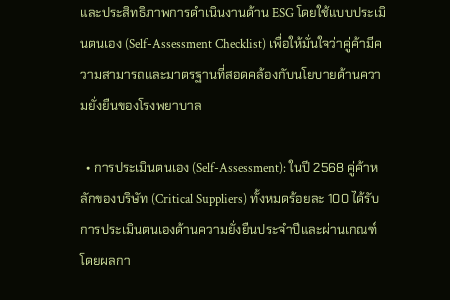และประสิทธิภาพการดำเนินงานด้าน ESG โดยใช้แบบประเมินตนเอง (Self-Assessment Checklist) เพื่อให้มั่นใจว่าคู่ค้ามีความสามารถและมาตรฐานที่สอดคล้องกับนโยบายด้านความยั่งยืนของโรงพยาบาล

  • การประเมินตนเอง (Self-Assessment): ในปี 2568 คู่ค้าหลักของบริษัท (Critical Suppliers) ทั้งหมดร้อยละ 100 ได้รับการประเมินตนเองด้านความยั่งยืนประจำปีและผ่านเกณฑ์ โดยผลกา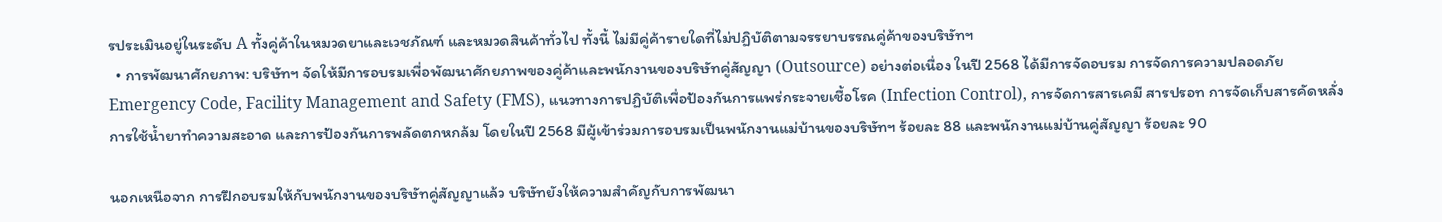รประเมินอยู่ในระดับ A ทั้งคู่ค้าในหมวดยาและเวชภัณฑ์ และหมวดสินค้าทั่วไป ทั้งนี้ ไม่มีคู่ค้ารายใดที่ไม่ปฏิบัติตามจรรยาบรรณคู่ค้าของบริษัทฯ
  • การพัฒนาศักยภาพ: บริษัทฯ จัดให้มีการอบรมเพื่อพัฒนาศักยภาพของคู่ค้าและพนักงานของบริษัทคู่สัญญา (Outsource) อย่างต่อเนื่อง ในปี 2568 ได้มีการจัดอบรม การจัดการความปลอดภัย Emergency Code, Facility Management and Safety (FMS), แนวทางการปฏิบัติเพื่อป้องกันการแพร่กระจายเชื้อโรค (Infection Control), การจัดการสารเคมี สารปรอท การจัดเก็บสารคัดหลั่ง การใช้น้ำยาทำความสะอาด และการป้องกันการพลัดตกหกล้ม โดยในปี 2568 มีผู้เข้าร่วมการอบรมเป็นพนักงานแม่บ้านของบริษัทฯ ร้อยละ 88 และพนักงานแม่บ้านคู่สัญญา ร้อยละ 90

นอกเหนือจาก การฝึกอบรมให้กับพนักงานของบริษัทคู่สัญญาแล้ว บริษัทยังให้ความสำคัญกับการพัฒนา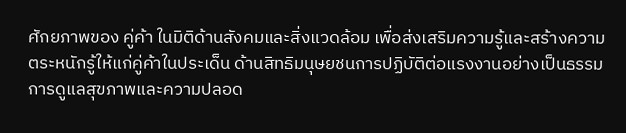ศักยภาพของ คู่ค้า ในมิติด้านสังคมและสิ่งแวดล้อม เพื่อส่งเสริมความรู้และสร้างความตระหนักรู้ให้แก่คู่ค้าในประเด็น ด้านสิทธิมนุษยชนการปฏิบัติต่อแรงงานอย่างเป็นธรรม การดูแลสุขภาพและความปลอด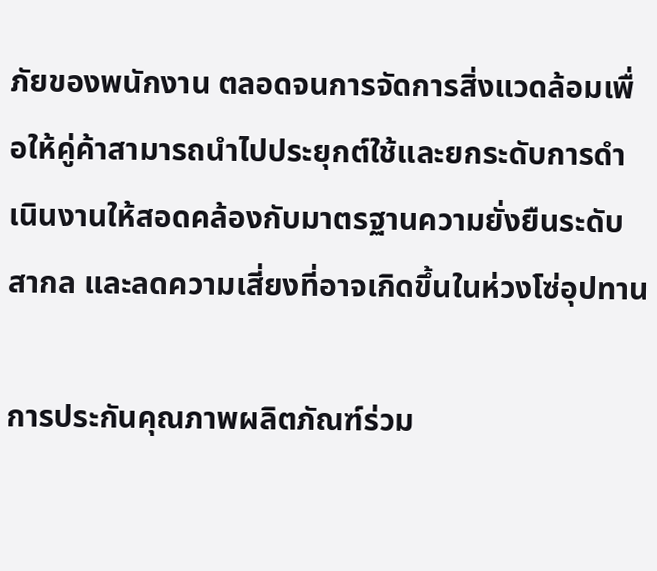ภัยของพนักงาน ตลอดจนการจัดการสิ่งแวดล้อมเพื่อให้คู่ค้าสามารถนำไปประยุกต์ใช้และยกระดับการดำเนินงานให้สอดคล้องกับมาตรฐานความยั่งยืนระดับสากล และลดความเสี่ยงที่อาจเกิดขึ้นในห่วงโซ่อุปทาน

การประกันคุณภาพผลิตภัณฑ์ร่วม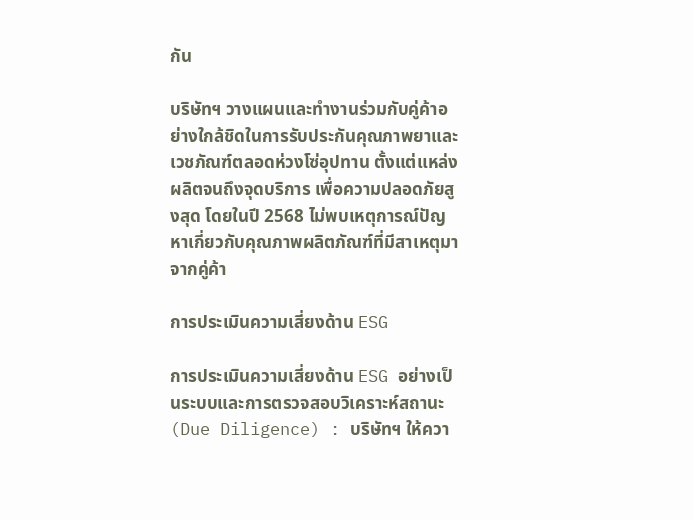กัน

บริษัทฯ วางแผนและทำงานร่วมกับคู่ค้าอย่างใกล้ชิดในการรับประกันคุณภาพยาและเวชภัณฑ์ตลอดห่วงโซ่อุปทาน ตั้งแต่แหล่งผลิตจนถึงจุดบริการ เพื่อความปลอดภัยสูงสุด โดยในปี 2568 ไม่พบเหตุการณ์ปัญหาเกี่ยวกับคุณภาพผลิตภัณฑ์ที่มีสาเหตุมาจากคู่ค้า

การประเมินความเสี่ยงด้าน ESG

การประเมินความเสี่ยงด้าน ESG อย่างเป็นระบบและการตรวจสอบวิเคราะห์สถานะ (Due Diligence) : บริษัทฯ ให้ควา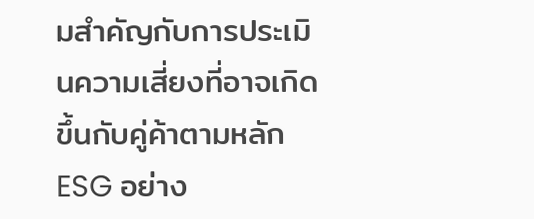มสำคัญกับการประเมินความเสี่ยงที่อาจเกิดขึ้นกับคู่ค้าตามหลัก ESG อย่าง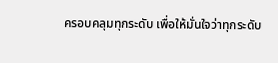ครอบคลุมทุกระดับ เพื่อให้มั่นใจว่าทุกระดับ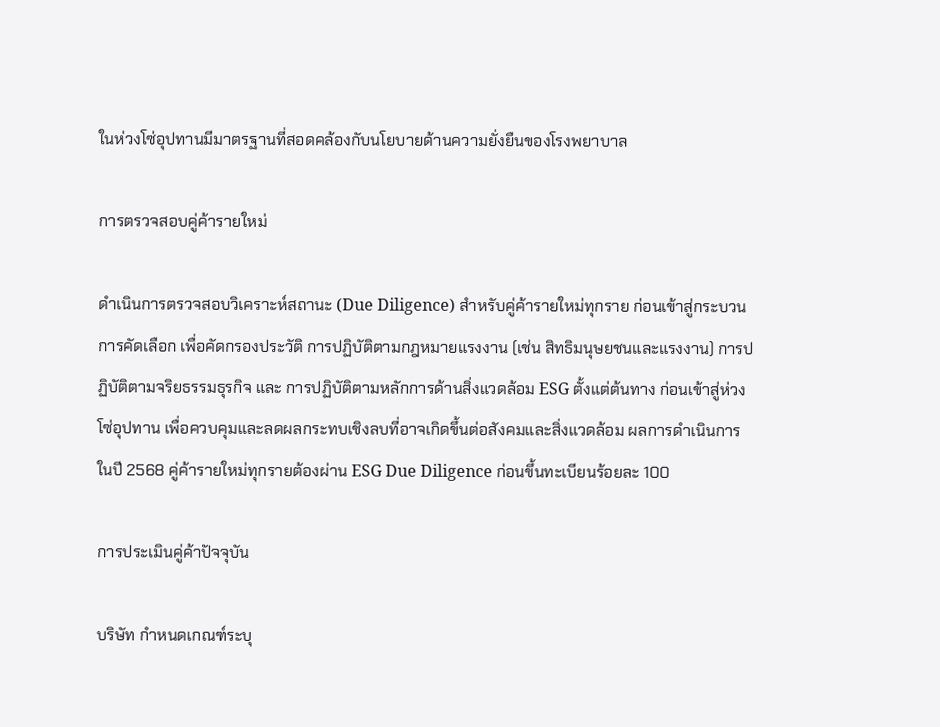ในห่วงโซ่อุปทานมีมาตรฐานที่สอดคล้องกับนโยบายด้านความยั่งยืนของโรงพยาบาล

การตรวจสอบคู่ค้ารายใหม่

ดำเนินการตรวจสอบวิเคราะห์สถานะ (Due Diligence) สำหรับคู่ค้ารายใหม่ทุกราย ก่อนเข้าสู่กระบวนการคัดเลือก เพื่อคัดกรองประวัติ การปฏิบัติตามกฎหมายแรงงาน (เช่น สิทธิมนุษยชนและแรงงาน) การปฏิบัติตามจริยธรรมธุรกิจ และ การปฏิบัติตามหลักการด้านสิ่งแวดล้อม ESG ตั้งแต่ต้นทาง ก่อนเข้าสู่ห่วงโซ่อุปทาน เพื่อควบคุมและลดผลกระทบเชิงลบที่อาจเกิดขึ้นต่อสังคมและสิ่งแวดล้อม ผลการดำเนินการในปี 2568 คู่ค้ารายใหม่ทุกรายต้องผ่าน ESG Due Diligence ก่อนขึ้นทะเบียนร้อยละ 100

การประเมินคู่ค้าปัจจุบัน

บริษัท กำหนดเกณฑ์ระบุ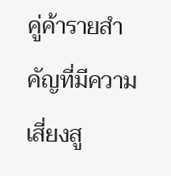คู่ค้ารายสำคัญที่มีความเสี่ยงสู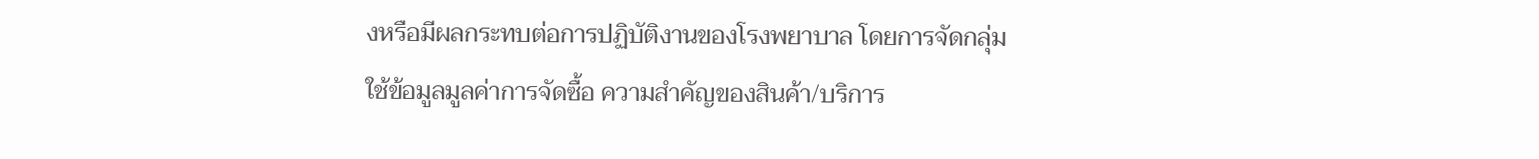งหรือมีผลกระทบต่อการปฏิบัติงานของโรงพยาบาล โดยการจัดกลุ่มใช้ข้อมูลมูลค่าการจัดซื้อ ความสำคัญของสินค้า/บริการ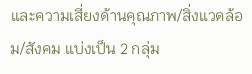และความเสี่ยงด้านคุณภาพ/สิ่งแวดล้อม/สังคม แบ่งเป็น 2 กลุ่ม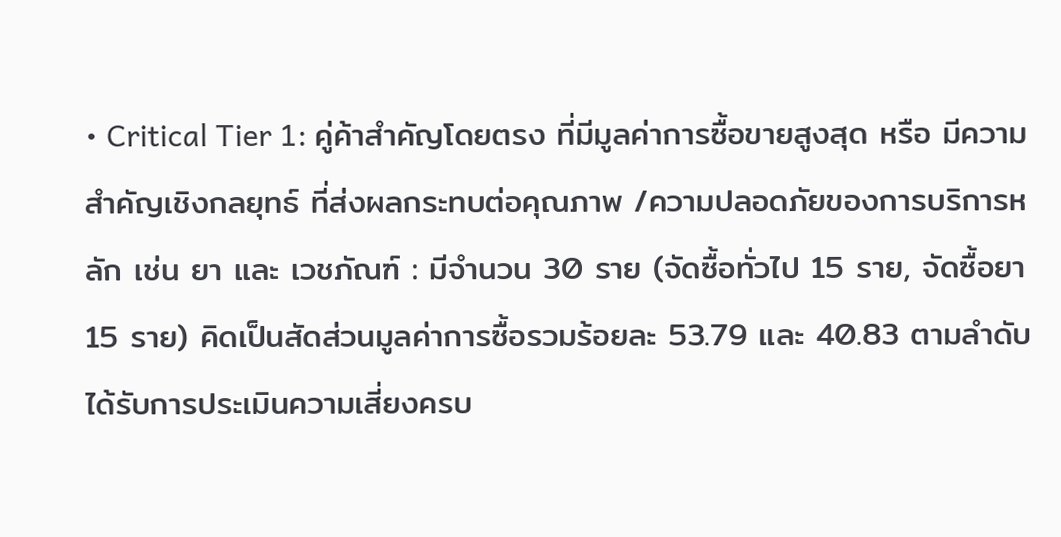• Critical Tier 1: คู่ค้าสำคัญโดยตรง ที่มีมูลค่าการซื้อขายสูงสุด หรือ มีความสำคัญเชิงกลยุทธ์ ที่ส่งผลกระทบต่อคุณภาพ /ความปลอดภัยของการบริการหลัก เช่น ยา และ เวชภัณฑ์ : มีจำนวน 30 ราย (จัดซื้อทั่วไป 15 ราย, จัดซื้อยา15 ราย) คิดเป็นสัดส่วนมูลค่าการซื้อรวมร้อยละ 53.79 และ 40.83 ตามลำดับ ได้รับการประเมินความเสี่ยงครบ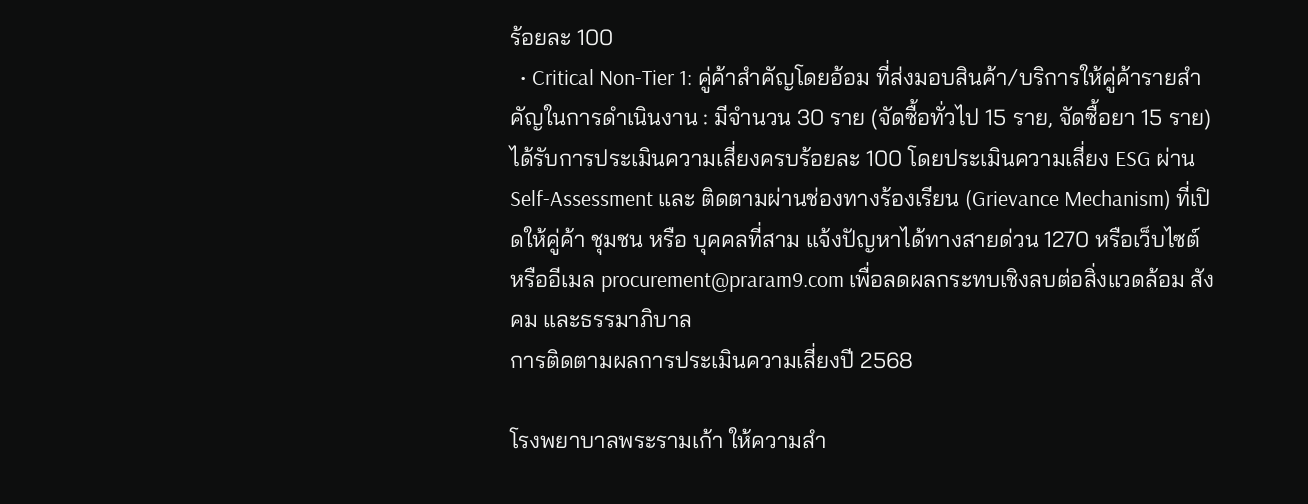ร้อยละ 100
  • Critical Non-Tier 1: คู่ค้าสำคัญโดยอ้อม ที่ส่งมอบสินค้า/บริการให้คู่ค้ารายสำคัญในการดำเนินงาน : มีจำนวน 30 ราย (จัดซื้อทั่วไป 15 ราย, จัดซื้อยา 15 ราย) ได้รับการประเมินความเสี่ยงครบร้อยละ 100 โดยประเมินความเสี่ยง ESG ผ่าน Self-Assessment และ ติดตามผ่านช่องทางร้องเรียน (Grievance Mechanism) ที่เปิดให้คู่ค้า ชุมชน หรือ บุคคลที่สาม แจ้งปัญหาได้ทางสายด่วน 1270 หรือเว็บไซต์ หรืออีเมล procurement@praram9.com เพื่อลดผลกระทบเชิงลบต่อสิ่งแวดล้อม สังคม และธรรมาภิบาล
การติดตามผลการประเมินความเสี่ยงปี 2568

โรงพยาบาลพระรามเก้า ให้ความสำ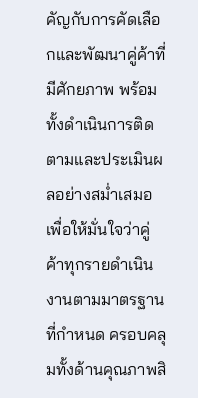คัญกับการคัดเลือกและพัฒนาคู่ค้าที่มีศักยภาพ พร้อมทั้งดำเนินการติดตามและประเมินผลอย่างสม่ำเสมอ เพื่อให้มั่นใจว่าคู่ค้าทุกรายดำเนินงานตามมาตรฐานที่กำหนด ครอบคลุมทั้งด้านคุณภาพสิ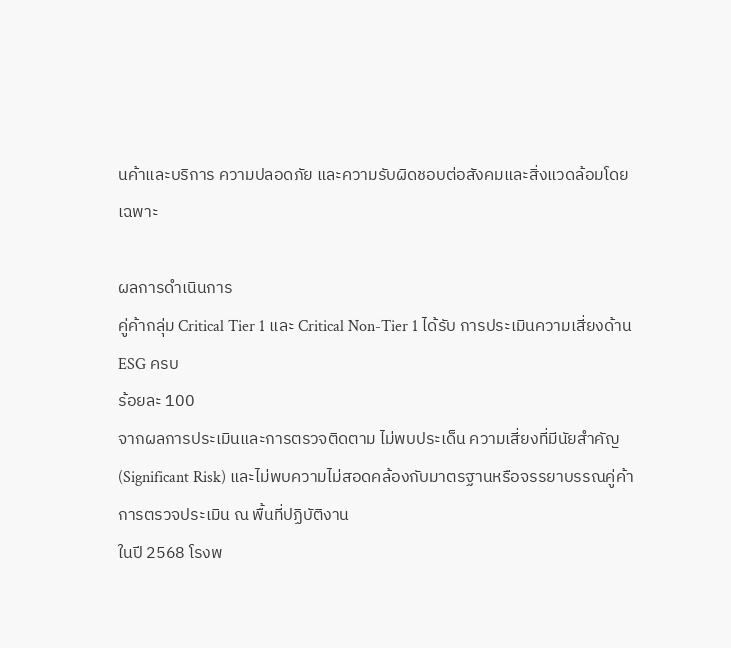นค้าและบริการ ความปลอดภัย และความรับผิดชอบต่อสังคมและสิ่งแวดล้อมโดยเฉพาะ

ผลการดำเนินการ
คู่ค้ากลุ่ม Critical Tier 1 และ Critical Non-Tier 1 ได้รับ การประเมินความเสี่ยงด้าน ESG ครบ
ร้อยละ 100
จากผลการประเมินและการตรวจติดตาม ไม่พบประเด็น ความเสี่ยงที่มีนัยสำคัญ (Significant Risk) และไม่พบความไม่สอดคล้องกับมาตรฐานหรือจรรยาบรรณคู่ค้า
การตรวจประเมิน ณ พื้นที่ปฏิบัติงาน
ในปี 2568 โรงพ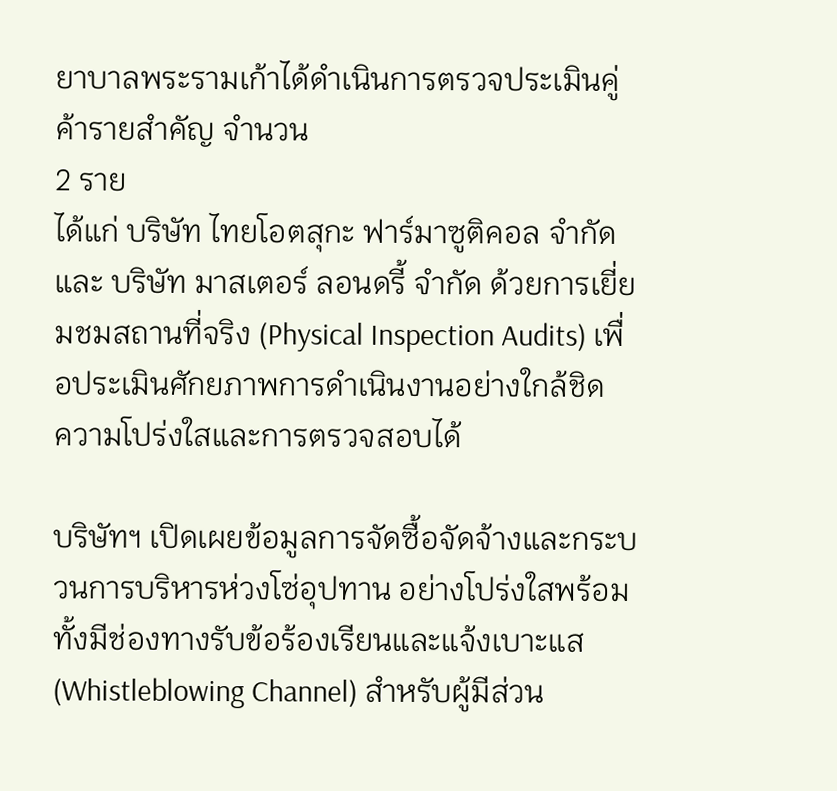ยาบาลพระรามเก้าได้ดำเนินการตรวจประเมินคู่ค้ารายสำคัญ จำนวน
2 ราย
ได้แก่ บริษัท ไทยโอตสุกะ ฟาร์มาซูติคอล จำกัด และ บริษัท มาสเตอร์ ลอนดรี้ จำกัด ด้วยการเยี่ยมชมสถานที่จริง (Physical Inspection Audits) เพื่อประเมินศักยภาพการดำเนินงานอย่างใกล้ชิด
ความโปร่งใสและการตรวจสอบได้

บริษัทฯ เปิดเผยข้อมูลการจัดซื้อจัดจ้างและกระบวนการบริหารห่วงโซ่อุปทาน อย่างโปร่งใสพร้อมทั้งมีช่องทางรับข้อร้องเรียนและแจ้งเบาะแส (Whistleblowing Channel) สำหรับผู้มีส่วน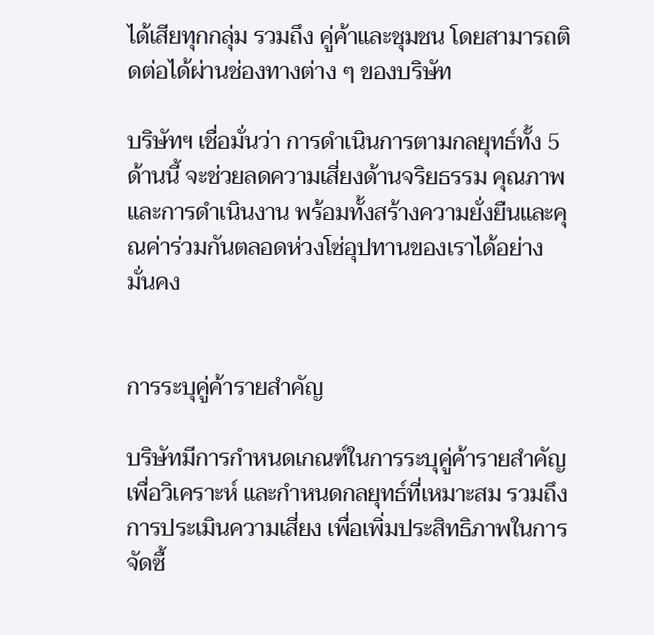ได้เสียทุกกลุ่ม รวมถึง คู่ค้าและชุมชน โดยสามารถติดต่อได้ผ่านช่องทางต่าง ๆ ของบริษัท

บริษัทฯ เชื่อมั่นว่า การดำเนินการตามกลยุทธ์ทั้ง 5 ด้านนี้ จะช่วยลดความเสี่ยงด้านจริยธรรม คุณภาพ และการดำเนินงาน พร้อมทั้งสร้างความยั่งยืนและคุณค่าร่วมกันตลอดห่วงโซ่อุปทานของเราได้อย่างมั่นคง


การระบุคู่ค้ารายสำคัญ

บริษัทมีการกำหนดเกณฑ์ในการระบุคู่ค้ารายสำคัญ เพื่อวิเคราะห์ และกำหนดกลยุทธ์ที่เหมาะสม รวมถึงการประเมินความเสี่ยง เพื่อเพิ่มประสิทธิภาพในการจัดซื้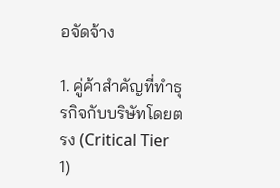อจัดจ้าง

1. คู่ค้าสำคัญที่ทำธุรกิจกับบริษัทโดยตรง (Critical Tier 1)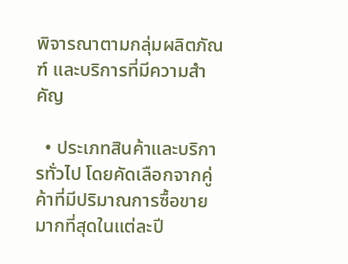พิจารณาตามกลุ่มผลิตภัณฑ์ และบริการที่มีความสำคัญ

  • ประเภทสินค้าและบริการทั่วไป โดยคัดเลือกจากคู่ค้าที่มีปริมาณการซื้อขายมากที่สุดในแต่ละปี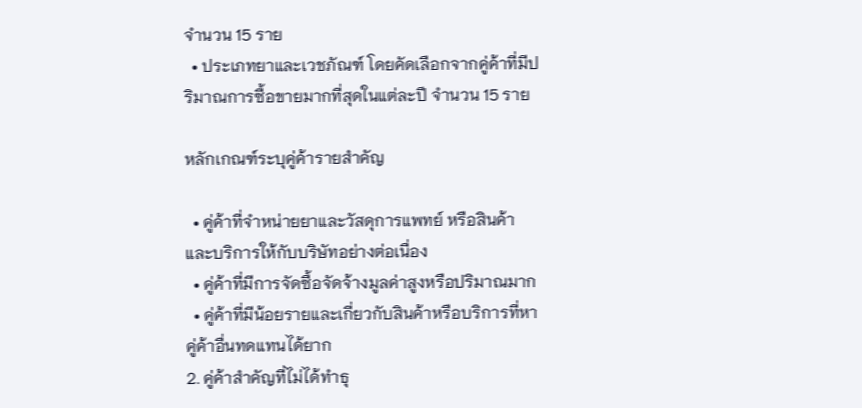จำนวน 15 ราย
  • ประเภทยาและเวชภัณฑ์ โดยคัดเลือกจากคู่ค้าที่มีปริมาณการซื้อขายมากที่สุดในแต่ละปี จำนวน 15 ราย

หลักเกณฑ์ระบุคู่ค้ารายสำคัญ

  • คู่ค้าที่จำหน่ายยาและวัสดุการแพทย์ หรือสินค้าและบริการให้กับบริษัทอย่างต่อเนื่อง
  • คู่ค้าที่มีการจัดซื้อจัดจ้างมูลค่าสูงหรือปริมาณมาก
  • คู่ค้าที่มีน้อยรายและเกี่ยวกับสินค้าหรือบริการที่หาคู่ค้าอื่นทดแทนได้ยาก
2. คู่ค้าสำคัญที่ไม่ได้ทำธุ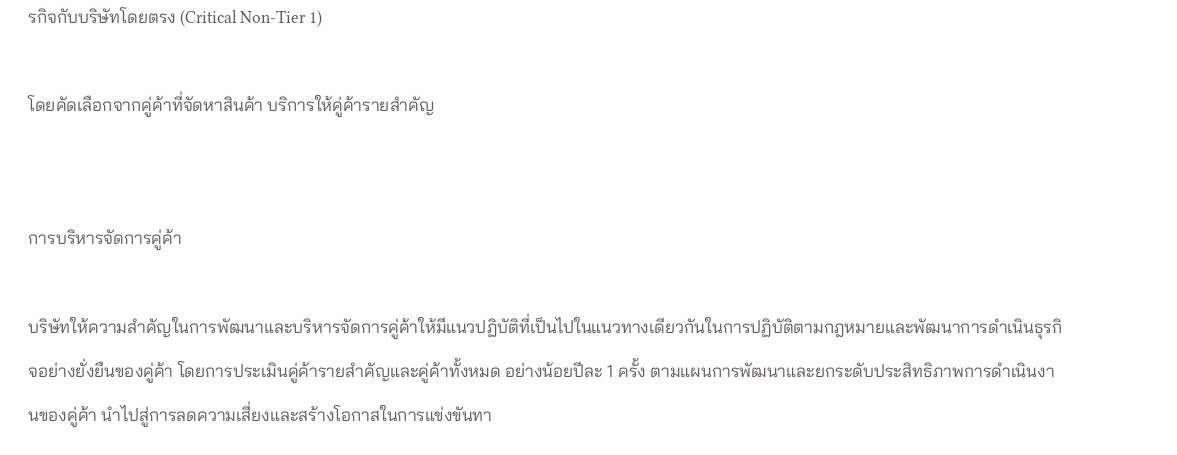รกิจกับบริษัทโดยตรง (Critical Non-Tier 1)

โดยคัดเลือกจากคู่ค้าที่จัดหาสินค้า บริการให้คู่ค้ารายสำคัญ


การบริหารจัดการคู่ค้า

บริษัทให้ความสำคัญในการพัฒนาและบริหารจัดการคู่ค้าให้มีแนวปฏิบัติที่เป็นไปในแนวทางเดียวกันในการปฏิบัติตามกฎหมายและพัฒนาการดําเนินธุรกิจอย่างยั่งยืนของคู่ค้า โดยการประเมินคู่ค้ารายสำคัญและคู่ค้าทั้งหมด อย่างน้อยปีละ 1 ครั้ง ตามแผนการพัฒนาและยกระดับประสิทธิภาพการดำเนินงานของคู่ค้า นำไปสู่การลดความเสี่ยงและสร้างโอกาสในการแข่งขันทา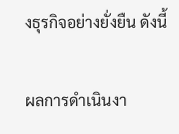งธุรกิจอย่างยั่งยืน ดังนี้

ผลการดำเนินงา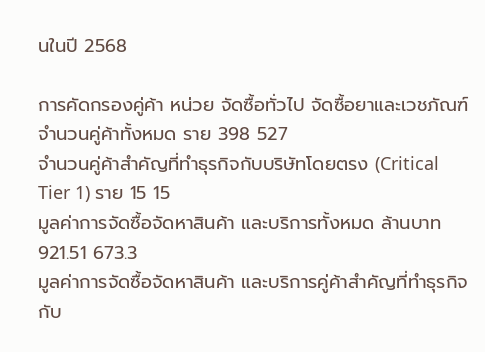นในปี 2568

การคัดกรองคู่ค้า หน่วย จัดซื้อทั่วไป จัดซื้อยาและเวชภัณฑ์
จำนวนคู่ค้าทั้งหมด ราย 398 527
จำนวนคู่ค้าสำคัญที่ทำธุรกิจกับบริษัทโดยตรง (Critical Tier 1) ราย 15 15
มูลค่าการจัดซื้อจัดหาสินค้า และบริการทั้งหมด ล้านบาท 921.51 673.3
มูลค่าการจัดซื้อจัดหาสินค้า และบริการคู่ค้าสำคัญที่ทำธุรกิจกับ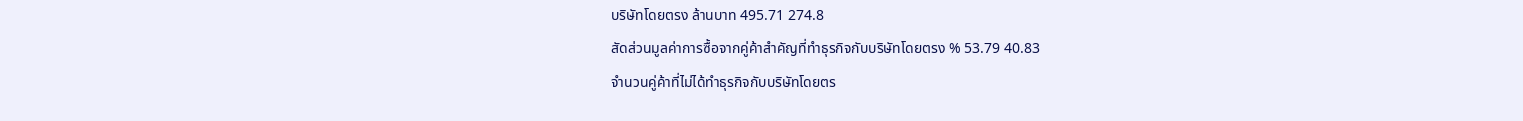บริษัทโดยตรง ล้านบาท 495.71 274.8
สัดส่วนมูลค่าการซื้อจากคู่ค้าสำคัญที่ทำธุรกิจกับบริษัทโดยตรง % 53.79 40.83
จำนวนคู่ค้าที่ไม่ได้ทำธุรกิจกับบริษัทโดยตร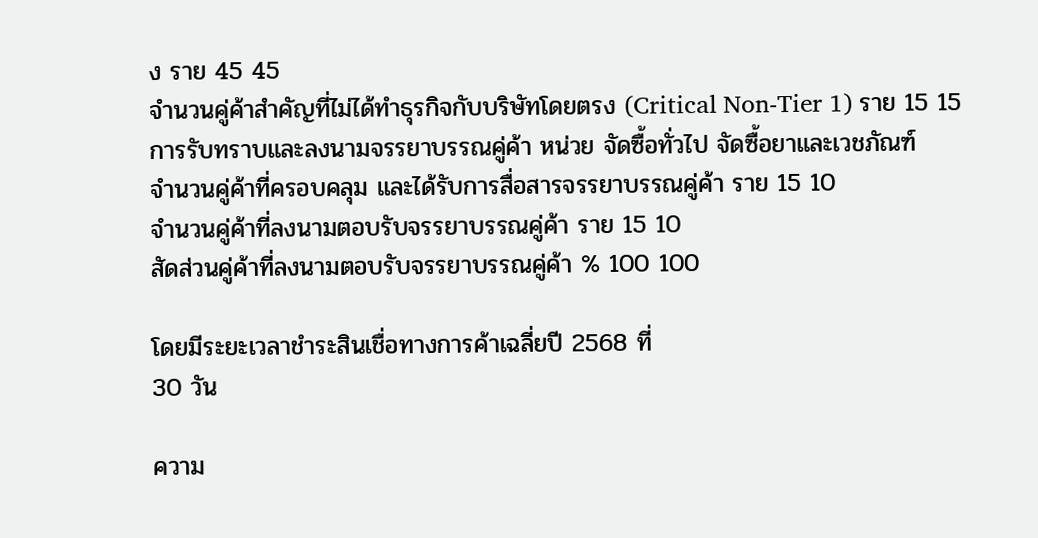ง ราย 45 45
จำนวนคู่ค้าสำคัญที่ไม่ได้ทำธุรกิจกับบริษัทโดยตรง (Critical Non-Tier 1) ราย 15 15
การรับทราบและลงนามจรรยาบรรณคู่ค้า หน่วย จัดซื้อทั่วไป จัดซื้อยาและเวชภัณฑ์
จำนวนคู่ค้าที่ครอบคลุม และได้รับการสื่อสารจรรยาบรรณคู่ค้า ราย 15 10
จำนวนคู่ค้าที่ลงนามตอบรับจรรยาบรรณคู่ค้า ราย 15 10
สัดส่วนคู่ค้าที่ลงนามตอบรับจรรยาบรรณคู่ค้า % 100 100

โดยมีระยะเวลาชำระสินเชื่อทางการค้าเฉลี่ยปี 2568 ที่
30 วัน

ความ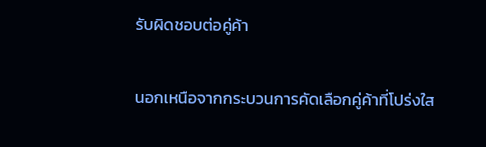รับผิดชอบต่อคู่ค้า

นอกเหนือจากกระบวนการคัดเลือกคู่ค้าที่โปร่งใส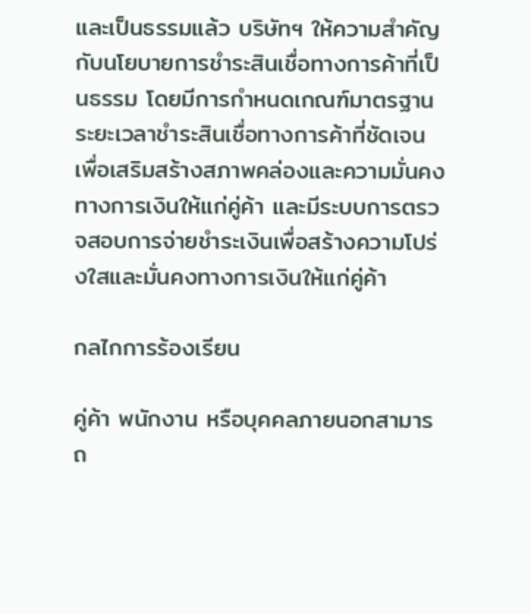และเป็นธรรมแล้ว บริษัทฯ ให้ความสำคัญกับนโยบายการชำระสินเชื่อทางการค้าที่เป็นธรรม โดยมีการกำหนดเกณฑ์มาตรฐานระยะเวลาชำระสินเชื่อทางการค้าที่ชัดเจน เพื่อเสริมสร้างสภาพคล่องและความมั่นคงทางการเงินให้แก่คู่ค้า และมีระบบการตรวจสอบการจ่ายชำระเงินเพื่อสร้างความโปร่งใสและมั่นคงทางการเงินให้แก่คู่ค้า

กลไกการร้องเรียน

คู่ค้า พนักงาน หรือบุคคลภายนอกสามารถ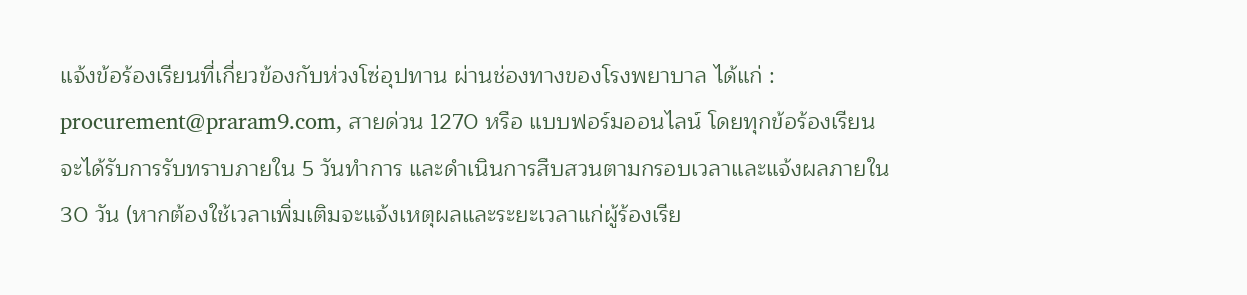แจ้งข้อร้องเรียนที่เกี่ยวข้องกับห่วงโซ่อุปทาน ผ่านช่องทางของโรงพยาบาล ได้แก่ : procurement@praram9.com, สายด่วน 1270 หรือ แบบฟอร์มออนไลน์ โดยทุกข้อร้องเรียนจะได้รับการรับทราบภายใน 5 วันทำการ และดำเนินการสืบสวนตามกรอบเวลาและแจ้งผลภายใน 30 วัน (หากต้องใช้เวลาเพิ่มเติมจะแจ้งเหตุผลและระยะเวลาแก่ผู้ร้องเรีย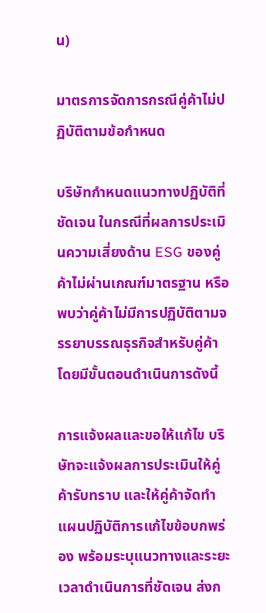น)

มาตรการจัดการกรณีคู่ค้าไม่ปฏิบัติตามข้อกำหนด

บริษัทกำหนดแนวทางปฏิบัติที่ชัดเจน ในกรณีที่ผลการประเมินความเสี่ยงด้าน ESG ของคู่ค้าไม่ผ่านเกณฑ์มาตรฐาน หรือพบว่าคู่ค้าไม่มีการปฏิบัติตามจรรยาบรรณธุรกิจสำหรับคู่ค้า โดยมีขั้นตอนดำเนินการดังนี้

การแจ้งผลและขอให้แก้ไข บริษัทจะแจ้งผลการประเมินให้คู่ค้ารับทราบ และให้คู่ค้าจัดทำแผนปฏิบัติการแก้ไขข้อบกพร่อง พร้อมระบุแนวทางและระยะเวลาดำเนินการที่ชัดเจน ส่งก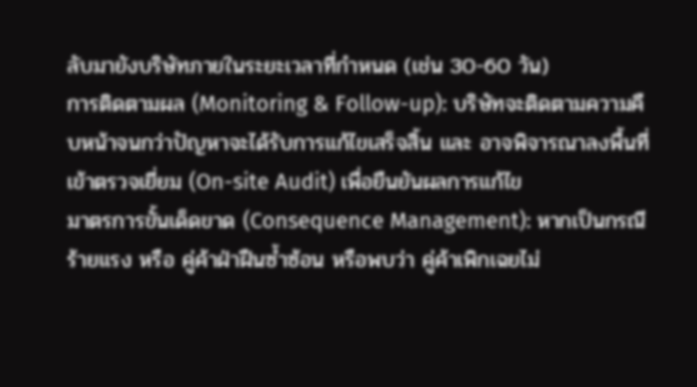ลับมายังบริษัทภายในระยะเวลาที่กำหนด (เช่น 30-60 วัน)
การติดตามผล (Monitoring & Follow-up): บริษัทจะติดตามความคืบหน้าจนกว่าปัญหาจะได้รับการแก้ไขเสร็จสิ้น และ อาจพิจารณาลงพื้นที่เข้าตรวจเยี่ยม (On-site Audit) เพื่อยืนยันผลการแก้ไข
มาตรการขั้นเด็ดขาด (Consequence Management): หากเป็นกรณีร้ายแรง หรือ คู่ค้าฝ่าฝืนซ้ำซ้อน หรือพบว่า คู่ค้าเพิกเฉยไม่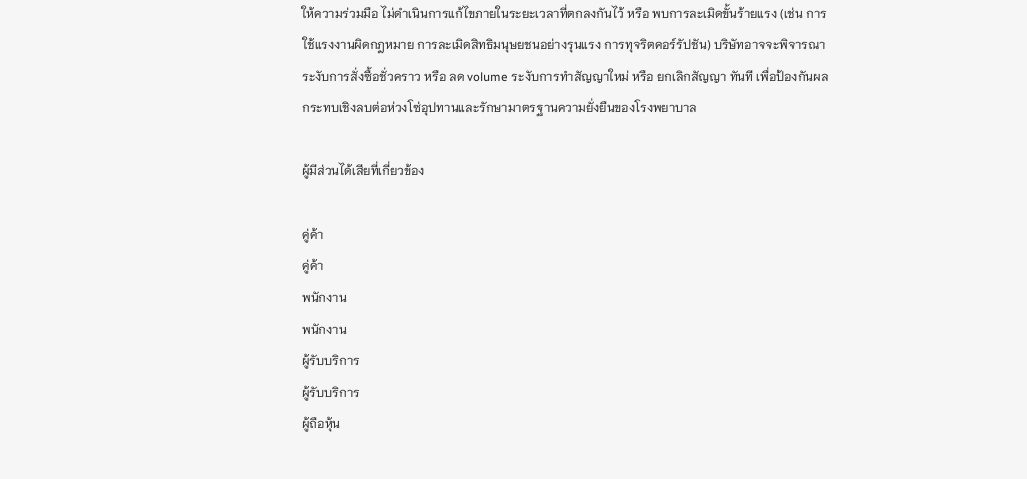ให้ความร่วมมือ ไม่ดำเนินการแก้ไขภายในระยะเวลาที่ตกลงกันไว้ หรือ พบการละเมิดขั้นร้ายแรง (เช่น การใช้แรงงานผิดกฎหมาย การละเมิดสิทธิมนุษยชนอย่างรุนแรง การทุจริตคอร์รัปชัน) บริษัทอาจจะพิจารณาระงับการสั่งซื้อชั่วคราว หรือ ลด volume ระงับการทำสัญญาใหม่ หรือ ยกเลิกสัญญา ทันที เพื่อป้องกันผลกระทบเชิงลบต่อห่วงโซ่อุปทานและรักษามาตรฐานความยั่งยืนของโรงพยาบาล

ผู้มีส่วนได้เสียที่เกี่ยวข้อง

คู่ค้า
คู่ค้า
พนักงาน
พนักงาน
ผู้รับบริการ
ผู้รับบริการ
ผู้ถือหุ้น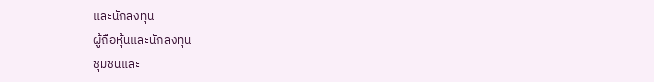และนักลงทุน
ผู้ถือหุ้นและนักลงทุน
ชุมชนและ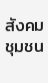สังคม
ชุมชน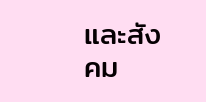และสังคม